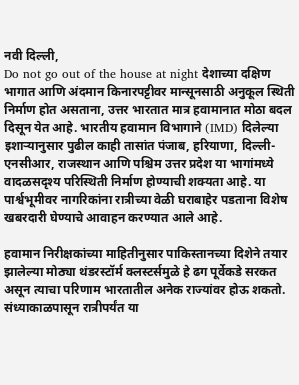नवी दिल्ली,
Do not go out of the house at night देशाच्या दक्षिण भागात आणि अंदमान किनारपट्टीवर मान्सूनसाठी अनुकूल स्थिती निर्माण होत असताना, उत्तर भारतात मात्र हवामानात मोठा बदल दिसून येत आहे. भारतीय हवामान विभागाने (IMD) दिलेल्या इशाऱ्यानुसार पुढील काही तासांत पंजाब, हरियाणा, दिल्ली-एनसीआर, राजस्थान आणि पश्चिम उत्तर प्रदेश या भागांमध्ये वादळसदृश्य परिस्थिती निर्माण होण्याची शक्यता आहे. या पार्श्वभूमीवर नागरिकांना रात्रीच्या वेळी घराबाहेर पडताना विशेष खबरदारी घेण्याचे आवाहन करण्यात आले आहे.

हवामान निरीक्षकांच्या माहितीनुसार पाकिस्तानच्या दिशेने तयार झालेल्या मोठ्या थंडरस्टॉर्म क्लस्टर्समुळे हे ढग पूर्वेकडे सरकत असून त्याचा परिणाम भारतातील अनेक राज्यांवर होऊ शकतो. संध्याकाळपासून रात्रीपर्यंत या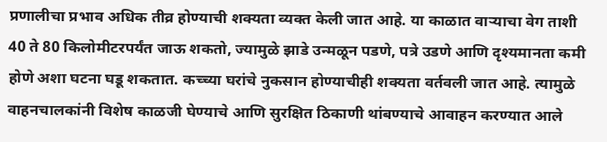प्रणालीचा प्रभाव अधिक तीव्र होण्याची शक्यता व्यक्त केली जात आहे. या काळात वाऱ्याचा वेग ताशी 40 ते 80 किलोमीटरपर्यंत जाऊ शकतो, ज्यामुळे झाडे उन्मळून पडणे, पत्रे उडणे आणि दृश्यमानता कमी होणे अशा घटना घडू शकतात. कच्च्या घरांचे नुकसान होण्याचीही शक्यता वर्तवली जात आहे. त्यामुळे वाहनचालकांनी विशेष काळजी घेण्याचे आणि सुरक्षित ठिकाणी थांबण्याचे आवाहन करण्यात आले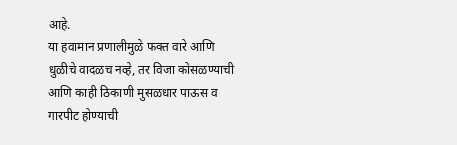आहे.
या हवामान प्रणालीमुळे फक्त वारे आणि धुळीचे वादळच नव्हे, तर विजा कोसळण्याची आणि काही ठिकाणी मुसळधार पाऊस व गारपीट होण्याची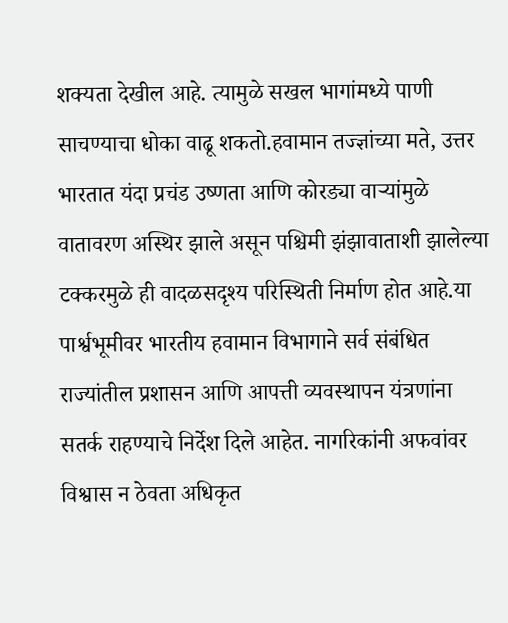शक्यता देखील आहे. त्यामुळे सखल भागांमध्ये पाणी साचण्याचा धोका वाढू शकतो.हवामान तज्ज्ञांच्या मते, उत्तर भारतात यंदा प्रचंड उष्णता आणि कोरड्या वाऱ्यांमुळे वातावरण अस्थिर झाले असून पश्चिमी झंझावाताशी झालेल्या टक्करमुळे ही वादळसदृश्य परिस्थिती निर्माण होत आहे.या पार्श्वभूमीवर भारतीय हवामान विभागाने सर्व संबंधित राज्यांतील प्रशासन आणि आपत्ती व्यवस्थापन यंत्रणांना सतर्क राहण्याचे निर्देश दिले आहेत. नागरिकांनी अफवांवर विश्वास न ठेवता अधिकृत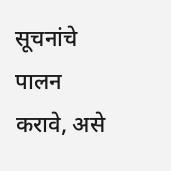सूचनांचे पालन करावे, असे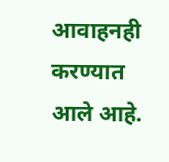आवाहनही करण्यात आले आहे.